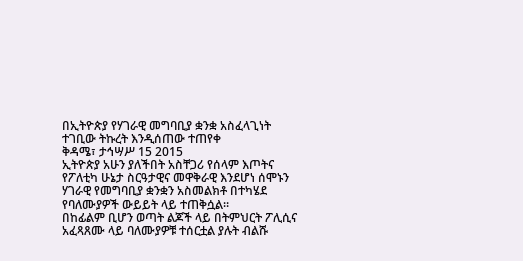በኢትዮጵያ የሃገራዊ መግባቢያ ቋንቋ አስፈላጊነት ተገቢው ትኩረት እንዲሰጠው ተጠየቀ
ቅዳሜ፣ ታኅሣሥ 15 2015
ኢትዮጵያ አሁን ያለችበት አስቸጋሪ የሰላም እጦትና የፖለቲካ ሁኔታ ስርዓታዊና መዋቅራዊ እንደሆነ ሰሞኑን ሃገራዊ የመግባቢያ ቋንቋን አስመልክቶ በተካሄደ የባለሙያዎች ውይይት ላይ ተጠቅሷል።
በከፊልም ቢሆን ወጣት ልጆች ላይ በትምህርት ፖሊሲና አፈጻጸሙ ላይ ባለሙያዎቹ ተሰርቷል ያሉት ብልሹ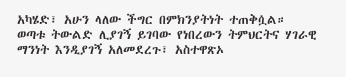አካሄድ፣ አሁን ላለው ችግር በምክንያትነት ተጠቅሷል።
ወጣቱ ትውልድ ሊያገኝ ይገባው የነበረውን ትምህርትና ሃገራዊ ማንነት እንዲያገኝ አለመደረጉ፣ አስተዋጽኦ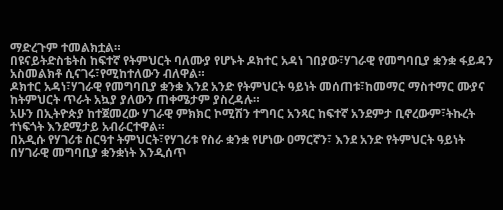ማድረጉም ተመልክቷል።
በዩናይትድስቴትስ ከፍተኛ የትምህርት ባለሙያ የሆኑት ዶክተር አዳነ ገበያው፣ሃገራዊ የመግባቢያ ቋንቋ ፋይዳን አስመልክቶ ሲናገሩ፣የሚከተለውን ብለዋል።
ዶክተር አዳነ፣ሃገራዊ የመግባቢያ ቋንቋ እንደ አንድ የትምህርት ዓይነት መሰጠቱ፣ከመማር ማስተማር ሙያና ከትምህርት ጥራት አኳያ ያለውን ጠቀሜታም ያስረዳሉ።
አሁን በኢትዮጵያ ከተጀመረው ሃገራዊ ምክክር ኮሚሽን ተግባር አንጻር ከፍተኛ አንደምታ ቢኖረውም፣ትኩረት ተነፍጎት እንደሚታይ አብራርተዋል።
በአዲሱ የሃገሪቱ ስርዓተ ትምህርት፣የሃገሪቱ የስራ ቋንቋ የሆነው ዐማርኛን፣ እንደ አንድ የትምህርት ዓይነት በሃገራዊ መግባቢያ ቋንቋነት እንዲሰጥ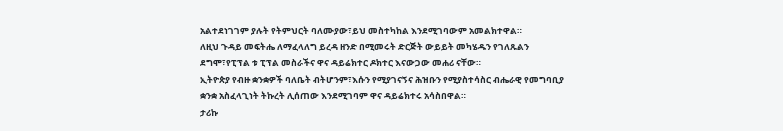አልተደነገገም ያሉት የትምህርት ባለሙያው፣ይህ መስተካከል እንደሚገባውም አመልክተዋል።
ለዚህ ጉዳይ መፍትሔ ለማፈላለግ ይረዳ ዘንድ በሚመሩት ድርጅት ውይይት መካሄዱን የገለጹልን ደግሞ፣የፒፕል ቱ ፒፕል መስራችና ዋና ዳይሬክተር ዶክተር እናውጋው መሐሪ ናቸው።
ኢትዮጵያ የብዙ ቋንቋዎች ባለቤት ብትሆንም፣እሱን የሚያገናኝና ሕዝቡን የሚያስተሳስር ብሔራዊ የመግባቢያ ቋንቋ አስፈላጊነት ትኩረት ሊሰጠው እንደሚገባም ዋና ዳይሬክተሩ አሳስበዋል።
ታሪኩ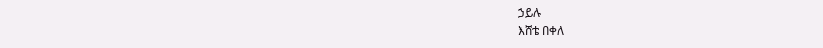ኃይሉ
እሸቴ በቀለ